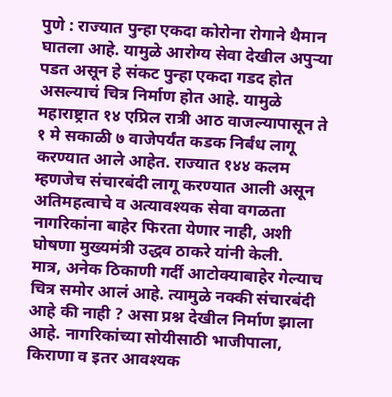पुणे : राज्यात पुन्हा एकदा कोरोना रोगाने थैमान घातला आहे. यामुळे आरोग्य सेवा देखील अपुऱ्या पडत असून हे संकट पुन्हा एकदा गडद होत असल्याचं चित्र निर्माण होत आहे. यामुळे महाराष्ट्रात १४ एप्रिल रात्री आठ वाजल्यापासून ते १ मे सकाळी ७ वाजेपर्यंत कडक निर्बंध लागू करण्यात आले आहेत. राज्यात १४४ कलम म्हणजेच संचारबंदी लागू करण्यात आली असून अतिमहत्वाचे व अत्यावश्यक सेवा वगळता नागरिकांना बाहेर फिरता येणार नाही, अशी घोषणा मुख्यमंत्री उद्धव ठाकरे यांनी केली.
मात्र, अनेक ठिकाणी गर्दी आटोक्याबाहेर गेल्याच चित्र समोर आलं आहे. त्यामुळे नक्की संचारबंदी आहे की नाही ? असा प्रश्न देखील निर्माण झाला आहे. नागरिकांच्या सोयीसाठी भाजीपाला, किराणा व इतर आवश्यक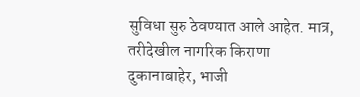सुविधा सुरु ठेवण्यात आले आहेत. मात्र, तरीदेखील नागरिक किराणा दुकानाबाहेर, भाजी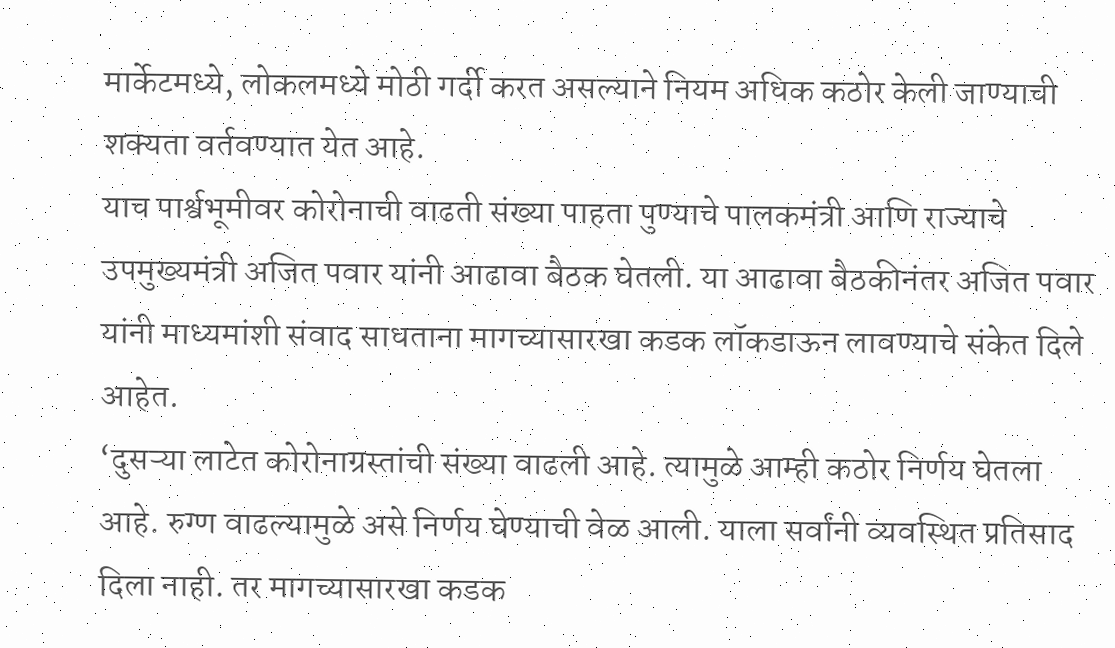मार्केटमध्ये, लोकलमध्ये मोठी गर्दी करत असल्याने नियम अधिक कठोर केली जाण्याची शक्यता वर्तवण्यात येत आहे.
याच पार्श्वभूमीवर कोरोनाची वाढती संख्या पाहता पुण्याचे पालकमंत्री आणि राज्याचे उपमुख्यमंत्री अजित पवार यांनी आढावा बैठक घेतली. या आढावा बैठकीनंतर अजित पवार यांनी माध्यमांशी संवाद साधताना मागच्यासारखा कडक लॉकडाऊन लावण्याचे संकेत दिले आहेत.
‘दुसऱ्या लाटेत कोरोनाग्रस्तांची संख्या वाढली आहे. त्यामुळे आम्ही कठोर निर्णय घेतला आहे. रुग्ण वाढल्यामुळे असे निर्णय घेण्याची वेळ आली. याला सर्वांनी व्यवस्थित प्रतिसाद दिला नाही. तर मागच्यासारखा कडक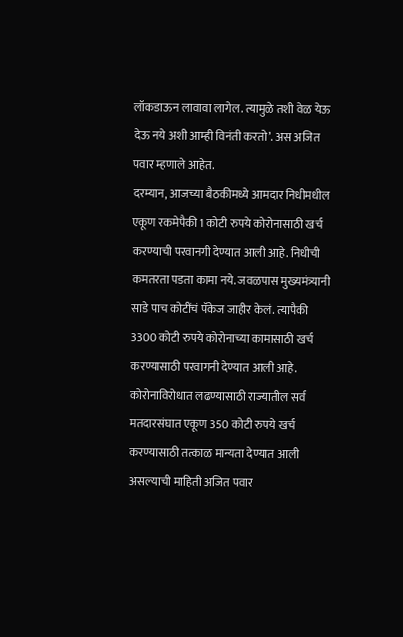लॉकडाऊन लावावा लागेल. त्यामुळे तशी वेळ येऊ देऊ नये अशी आम्ही विनंती करतो’. अस अजित पवार म्हणाले आहेत.
दरम्यान, आजच्या बैठकीमध्ये आमदार निधीमधील एकूण रकमेपैकी 1 कोटी रुपये कोरोनासाठी खर्च करण्याची परवानगी देण्यात आली आहे. निधीची कमतरता पडता कामा नये. जवळपास मुख्यमंत्र्यानी साडे पाच कोटींचं पॅकेज जाहीर केलं. त्यापैकी 3300 कोटी रुपये कोरोनाच्या कामासाठी खर्च करण्यासाठी परवागनी देण्यात आली आहे. कोरोनाविरोधात लढण्यासाठी राज्यातील सर्व मतदारसंघात एकूण 350 कोटी रुपये खर्च करण्यासाठी तत्काळ मान्यता देण्यात आली असल्याची माहिती अजित पवार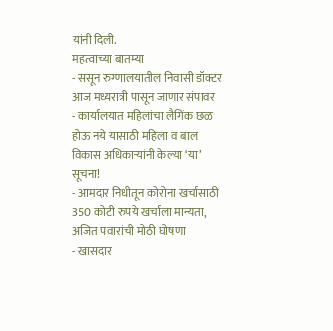यांनी दिली.
महत्वाच्या बातम्या
- ससून रुग्णालयातील निवासी डॉक्टर आज मध्यरात्री पासून जाणार संपावर
- कार्यालयात महिलांचा लैगिंक छळ होऊ नये यासाठी महिला व बाल विकास अधिकाऱ्यांनी केल्या ‘या’ सूचना!
- आमदार निधीतून कोरोना खर्चासाठी 350 कोटी रुपये खर्चाला मान्यता, अजित पवारांची मोठी घोषणा
- खासदार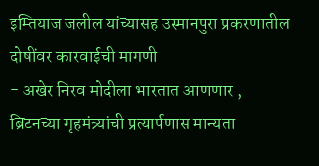इम्तियाज जलील यांच्यासह उस्मानपुरा प्रकरणातील दोषींवर कारवाईची मागणी
- अखेर निरव मोदीला भारतात आणणार , ब्रिटनच्या गृहमंत्र्यांची प्रत्यार्पणास मान्यता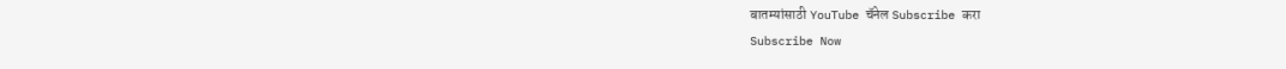बातम्यांसाठी YouTube चॅनेल Subscribe करा
Subscribe Now